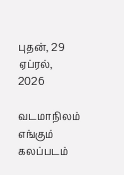புதன், 29 ஏப்ரல், 2026

வடமாநிலம் எங்கும் கலப்படம்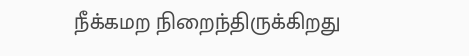நீக்கமற நிறைந்திருக்கிறது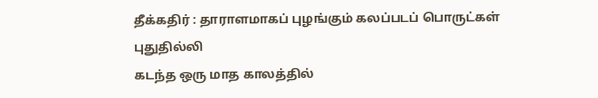தீக்கதிர் : தாராளமாகப் புழங்கும் கலப்படப் பொருட்கள்
புதுதில்லி
கடந்த ஒரு மாத காலத்தில்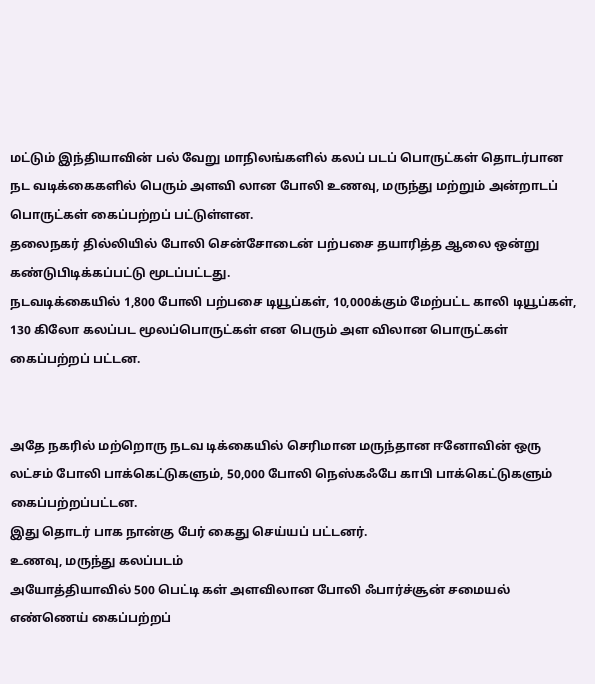மட்டும் இந்தியாவின் பல் வேறு மாநிலங்களில் கலப் படப் பொருட்கள் தொடர்பான நட வடிக்கைகளில் பெரும் அளவி லான போலி உணவு, மருந்து மற்றும் அன்றாடப் பொருட்கள் கைப்பற்றப் பட்டுள்ளன.
தலைநகர் தில்லியில் போலி சென்சோடைன் பற்பசை தயாரித்த ஆலை ஒன்று கண்டுபிடிக்கப்பட்டு மூடப்பட்டது.
நடவடிக்கையில் 1,800 போலி பற்பசை டியூப்கள், 10,000க்கும் மேற்பட்ட காலி டியூப்கள், 130 கிலோ கலப்பட மூலப்பொருட்கள் என பெரும் அள விலான பொருட்கள் கைப்பற்றப் பட்டன.


அதே நகரில் மற்றொரு நடவ டிக்கையில் செரிமான மருந்தான ஈனோவின் ஒரு லட்சம் போலி பாக்கெட்டுகளும், 50,000 போலி நெஸ்கஃபே காபி பாக்கெட்டுகளும் கைப்பற்றப்பட்டன.
இது தொடர் பாக நான்கு பேர் கைது செய்யப் பட்டனர்.
உணவு, மருந்து கலப்படம்
அயோத்தியாவில் 500 பெட்டி கள் அளவிலான போலி ஃபார்ச்சூன் சமையல் எண்ணெய் கைப்பற்றப்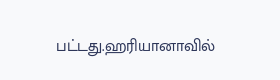பட்டது.ஹரியானாவில்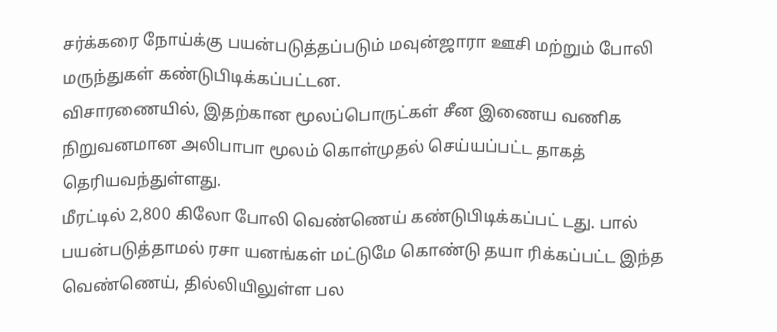சர்க்கரை நோய்க்கு பயன்படுத்தப்படும் மவுன்ஜாரா ஊசி மற்றும் போலி மருந்துகள் கண்டுபிடிக்கப்பட்டன.
விசாரணையில், இதற்கான மூலப்பொருட்கள் சீன இணைய வணிக நிறுவனமான அலிபாபா மூலம் கொள்முதல் செய்யப்பட்ட தாகத் தெரியவந்துள்ளது.
மீரட்டில் 2,800 கிலோ போலி வெண்ணெய் கண்டுபிடிக்கப்பட் டது. பால் பயன்படுத்தாமல் ரசா யனங்கள் மட்டுமே கொண்டு தயா ரிக்கப்பட்ட இந்த வெண்ணெய், தில்லியிலுள்ள பல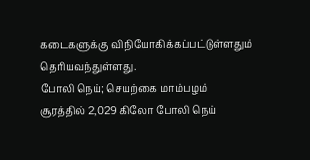கடைகளுக்கு விநியோகிக்கப்பட்டுள்ளதும் தெரியவந்துள்ளது.
போலி நெய்; செயற்கை மாம்பழம்
சூரத்தில் 2,029 கிலோ போலி நெய்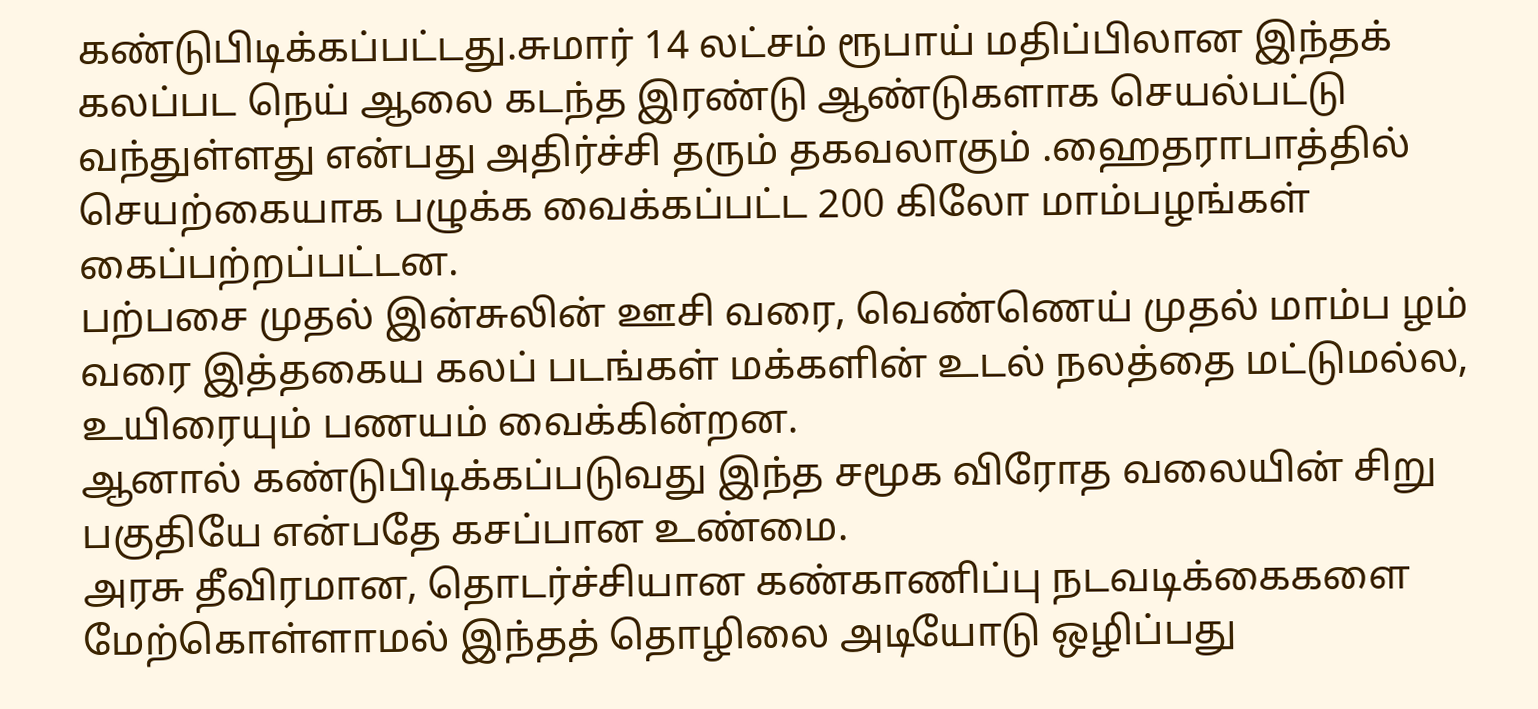கண்டுபிடிக்கப்பட்டது.சுமார் 14 லட்சம் ரூபாய் மதிப்பிலான இந்தக் கலப்பட நெய் ஆலை கடந்த இரண்டு ஆண்டுகளாக செயல்பட்டு வந்துள்ளது என்பது அதிர்ச்சி தரும் தகவலாகும் .ஹைதராபாத்தில் செயற்கையாக பழுக்க வைக்கப்பட்ட 200 கிலோ மாம்பழங்கள் கைப்பற்றப்பட்டன.
பற்பசை முதல் இன்சுலின் ஊசி வரை, வெண்ணெய் முதல் மாம்ப ழம் வரை இத்தகைய கலப் படங்கள் மக்களின் உடல் நலத்தை மட்டுமல்ல, உயிரையும் பணயம் வைக்கின்றன.
ஆனால் கண்டுபிடிக்கப்படுவது இந்த சமூக விரோத வலையின் சிறு பகுதியே என்பதே கசப்பான உண்மை.
அரசு தீவிரமான, தொடர்ச்சியான கண்காணிப்பு நடவடிக்கைகளை மேற்கொள்ளாமல் இந்தத் தொழிலை அடியோடு ஒழிப்பது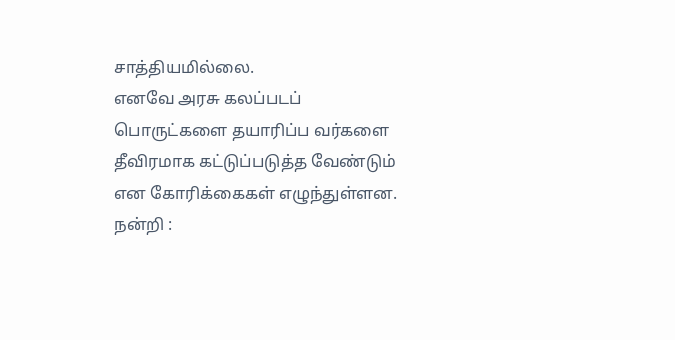சாத்தியமில்லை.
எனவே அரசு கலப்படப் பொருட்களை தயாரிப்ப வர்களை தீவிரமாக கட்டுப்படுத்த வேண்டும் என கோரிக்கைகள் எழுந்துள்ளன.
நன்றி :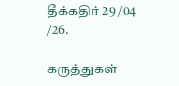தீக்கதிர் 29 /04 /26.

கருத்துகள்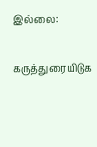இல்லை:

கருத்துரையிடுக